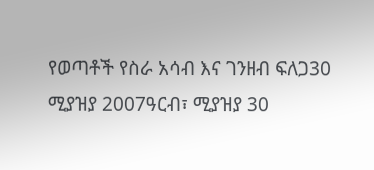የወጣቶች የስራ አሳብ እና ገንዘብ ፍለጋ30 ሚያዝያ 2007ዓርብ፣ ሚያዝያ 30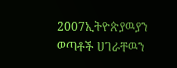2007ኢትዮጵያዉያን ወጣቶች ሀገራቸዉን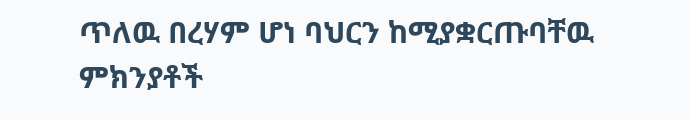ጥለዉ በረሃም ሆነ ባህርን ከሚያቋርጡባቸዉ ምክንያቶች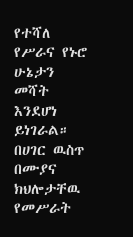የተሻለ የሥራና የኑሮ ሁኔታን መሻት እንደሆነ ይነገራል። በሀገር ዉስጥ በሙያና ክህሎታቸዉ የመሥራት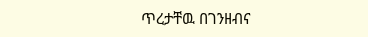ጥረታቸዉ በገንዘብና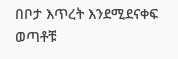በቦታ እጥረት እንደሚደናቀፍ ወጣቶቹ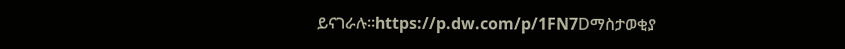ይናገራሉ።https://p.dw.com/p/1FN7Dማስታወቂያ